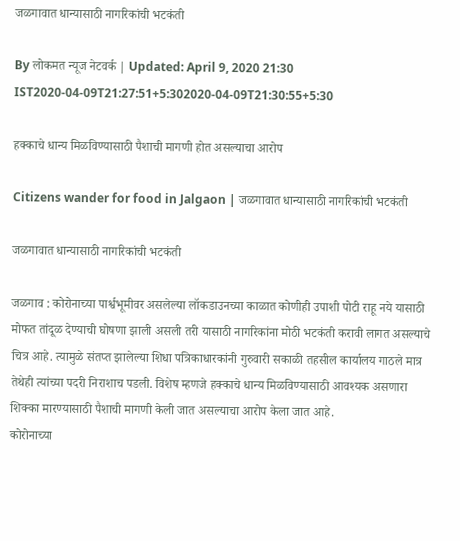जळगावात धान्यासाठी नागरिकांची भटकंती

By लोकमत न्यूज नेटवर्क | Updated: April 9, 2020 21:30 IST2020-04-09T21:27:51+5:302020-04-09T21:30:55+5:30

हक्काचे धान्य मिळविण्यासाठी पैशाची मागणी होत असल्याचा आरोप

Citizens wander for food in Jalgaon | जळगावात धान्यासाठी नागरिकांची भटकंती

जळगावात धान्यासाठी नागरिकांची भटकंती

जळगाव : कोरोनाच्या पार्श्वभूमीवर असलेल्या लॉकडाउनच्या काळात कोणीही उपाशी पोटी राहू नये यासाठी मोफत तांदूळ देण्याची घोषणा झाली असली तरी यासाठी नागरिकांना मोठी भटकंती करावी लागत असल्याचे चित्र आहे. त्यामुळे संतप्त झालेल्या शिधा पत्रिकाधारकांनी गुरुवारी सकाळी तहसील कार्यालय गाठले मात्र तेथेही त्यांच्या पदरी निराशाच पडली. विशेष म्हणजे हक्काचे धान्य मिळविण्यासाठी आवश्यक असणारा शिक्का मारण्यासाठी पैशाची मागणी केली जात असल्याचा आरोप केला जात आहे.
कोरोनाच्या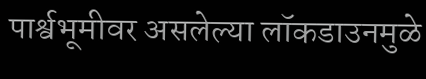पार्श्वभूमीवर असलेल्या लॉकडाउनमुळे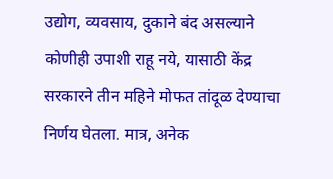उद्योग, व्यवसाय, दुकाने बंद असल्याने कोणीही उपाशी राहू नये, यासाठी केंद्र सरकारने तीन महिने मोफत तांदूळ देण्याचा निर्णय घेतला. मात्र, अनेक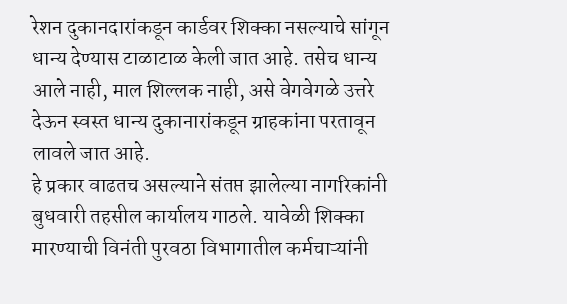रेशन दुकानदारांकडून कार्डवर शिक्का नसल्याचे सांगून धान्य देण्यास टाळाटाळ केली जात आहे. तसेच धान्य आले नाही, माल शिल्लक नाही, असे वेगवेगळे उत्तरे देऊन स्वस्त धान्य दुकानारांकडून ग्राहकांना परतावून लावले जात आहे.
हे प्रकार वाढतच असल्याने संतप्त झालेल्या नागरिकांनी बुधवारी तहसील कार्यालय गाठले. यावेळी शिक्का मारण्याची विनंती पुरवठा विभागातील कर्मचाऱ्यांनी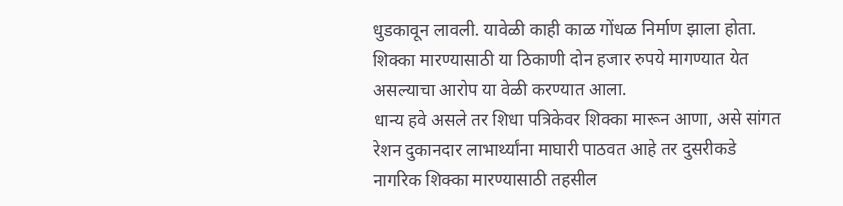धुडकावून लावली. यावेळी काही काळ गोंधळ निर्माण झाला होता.
शिक्का मारण्यासाठी या ठिकाणी दोन हजार रुपये मागण्यात येत असल्याचा आरोप या वेळी करण्यात आला.
धान्य हवे असले तर शिधा पत्रिकेवर शिक्का मारून आणा, असे सांगत रेशन दुकानदार लाभार्थ्यांना माघारी पाठवत आहे तर दुसरीकडे नागरिक शिक्का मारण्यासाठी तहसील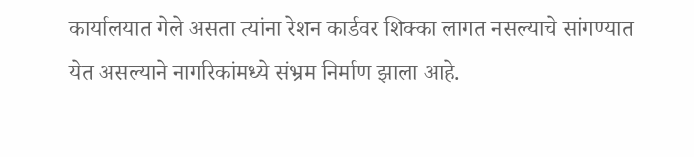कार्यालयात गेले असता त्यांना रेशन कार्डवर शिक्का लागत नसल्याचे सांगण्यात येत असल्याने नागरिकांमध्ये संभ्रम निर्माण झाला आहे.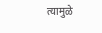त्यामुळे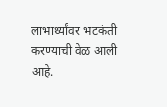लाभार्थ्यांवर भटकंती करण्याची वेळ आली आहे.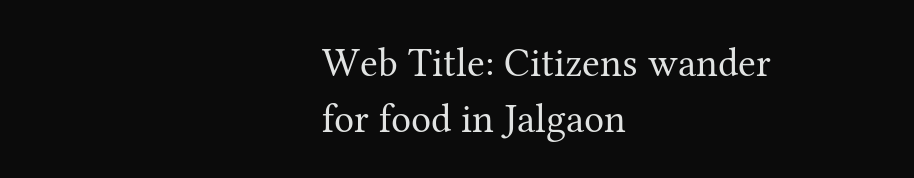Web Title: Citizens wander for food in Jalgaon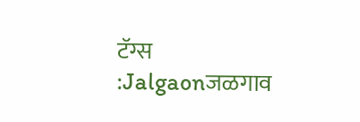टॅग्स :Jalgaonजळगाव